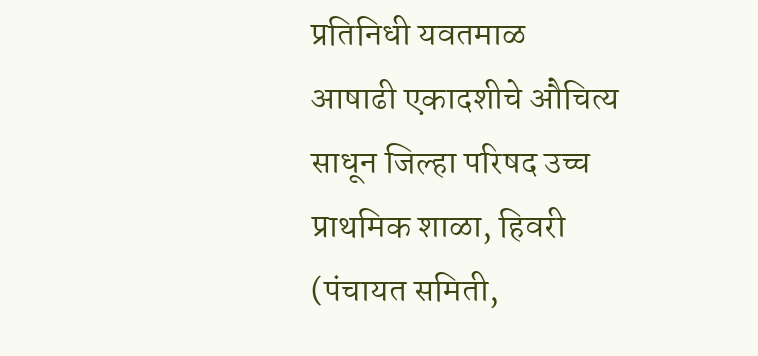प्रतिनिधी यवतमाळ
आषाढी एकादशीचे औचित्य साधून जिल्हा परिषद उच्च प्राथमिक शाळा, हिवरी (पंचायत समिती,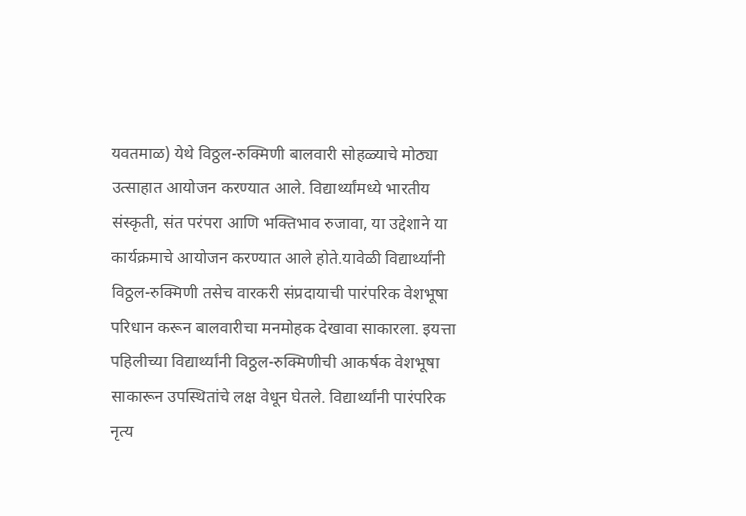यवतमाळ) येथे विठ्ठल-रुक्मिणी बालवारी सोहळ्याचे मोठ्या उत्साहात आयोजन करण्यात आले. विद्यार्थ्यांमध्ये भारतीय संस्कृती, संत परंपरा आणि भक्तिभाव रुजावा, या उद्देशाने या कार्यक्रमाचे आयोजन करण्यात आले होते.यावेळी विद्यार्थ्यांनी विठ्ठल-रुक्मिणी तसेच वारकरी संप्रदायाची पारंपरिक वेशभूषा परिधान करून बालवारीचा मनमोहक देखावा साकारला. इयत्ता पहिलीच्या विद्यार्थ्यांनी विठ्ठल-रुक्मिणीची आकर्षक वेशभूषा साकारून उपस्थितांचे लक्ष वेधून घेतले. विद्यार्थ्यांनी पारंपरिक नृत्य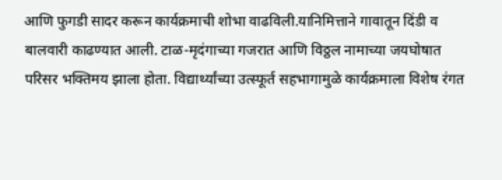आणि फुगडी सादर करून कार्यक्रमाची शोभा वाढविली.यानिमित्ताने गावातून दिंडी व बालवारी काढण्यात आली. टाळ-मृदंगाच्या गजरात आणि विठ्ठल नामाच्या जयघोषात परिसर भक्तिमय झाला होता. विद्यार्थ्यांच्या उत्स्फूर्त सहभागामुळे कार्यक्रमाला विशेष रंगत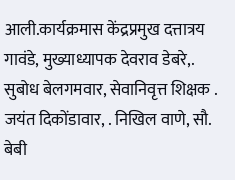आली.कार्यक्रमास केंद्रप्रमुख दत्तात्रय गावंडे, मुख्याध्यापक देवराव डेबरे,. सुबोध बेलगमवार, सेवानिवृत्त शिक्षक . जयंत दिकोंडावार, . निखिल वाणे, सौ. बेबी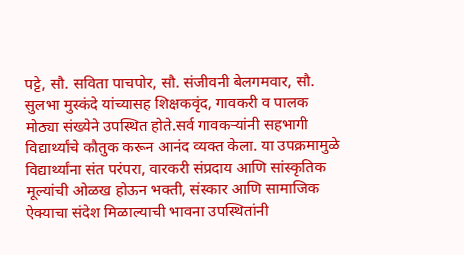पट्टे, सौ. सविता पाचपोर, सौ. संजीवनी बेलगमवार, सौ. सुलभा मुस्कंदे यांच्यासह शिक्षकवृंद, गावकरी व पालक मोठ्या संख्येने उपस्थित होते.सर्व गावकऱ्यांनी सहभागी विद्यार्थ्यांचे कौतुक करून आनंद व्यक्त केला. या उपक्रमामुळे विद्यार्थ्यांना संत परंपरा, वारकरी संप्रदाय आणि सांस्कृतिक मूल्यांची ओळख होऊन भक्ती, संस्कार आणि सामाजिक ऐक्याचा संदेश मिळाल्याची भावना उपस्थितांनी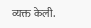व्यक्त केली.